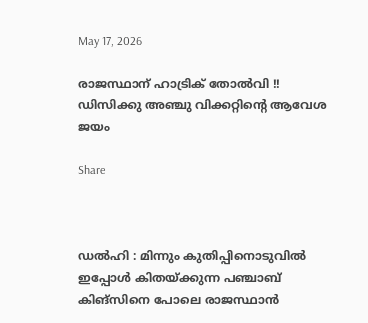May 17, 2026

രാജസ്ഥാന് ഹാട്രിക് തോല്‍വി !! ഡിസിക്കു അഞ്ചു വിക്കറ്റിന്റെ ആവേശ ജയം

Share



ഡല്‍ഹി : മിന്നും കുതിപ്പിനൊടുവില്‍ ഇപ്പോള്‍ കിതയ്ക്കുന്ന പഞ്ചാബ് കിങ്‌സിനെ പോലെ രാജസ്ഥാന്‍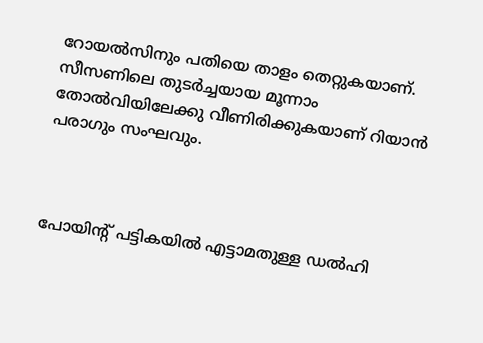റോയല്‍സിനും പതിയെ താളം തെറ്റുകയാണ്. സീസണിലെ തുടര്‍ച്ചയായ മൂന്നാം തോല്‍വിയിലേക്കു വീണിരിക്കുകയാണ് റിയാന്‍ പരാഗും സംഘവും.



പോയിന്റ് പട്ടികയില്‍ എട്ടാമതുള്ള ഡല്‍ഹി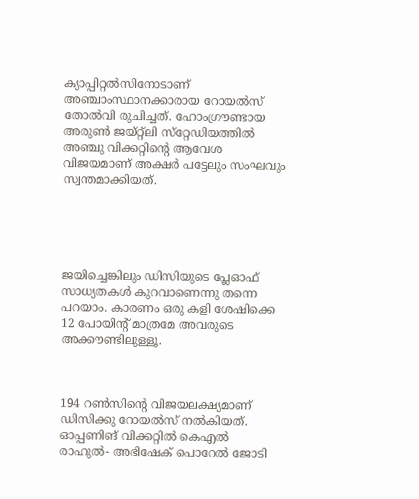ക്യാപ്പിറ്റല്‍സിനോടാണ് അഞ്ചാംസ്ഥാനക്കാരായ റോയല്‍സ് തോല്‍വി രുചിച്ചത്. ഹോംഗ്രൗണ്ടായ അരുണ്‍ ജയ്റ്റ്‌ലി സ്‌റ്റേഡിയത്തില്‍ അഞ്ചു വിക്കറ്റിന്റെ ആവേശ വിജയമാണ് അക്ഷര്‍ പട്ടേലും സംഘവും സ്വന്തമാക്കിയത്.





ജയിച്ചെങ്കിലും ഡിസിയുടെ പ്ലേഓഫ് സാധ്യതകള്‍ കുറവാണെന്നു തന്നെ പറയാം. കാരണം ഒരു കളി ശേഷിക്കെ 12 പോയിന്റ് മാത്രമേ അവരുടെ അക്കൗണ്ടിലുള്ളൂ.



194 റണ്‍സിന്റെ വിജയലക്ഷ്യമാണ് ഡിസിക്കു റോയല്‍സ് നല്‍കിയത്. ഓപ്പണിങ് വിക്കറ്റില്‍ കെഎല്‍ രാഹുല്‍- അഭിഷേക് പൊറേല്‍ ജോടി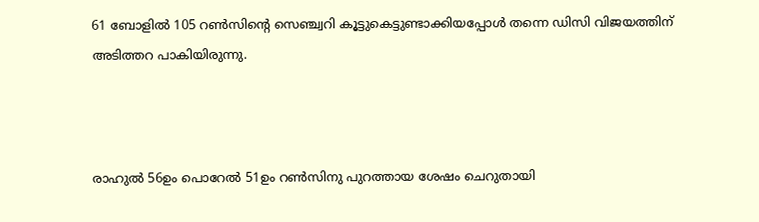61 ബോളില്‍ 105 റണ്‍സിന്റെ സെഞ്ച്വറി കൂട്ടുകെട്ടുണ്ടാക്കിയപ്പോള്‍ തന്നെ ഡിസി വിജയത്തിന് അടിത്തറ പാകിയിരുന്നു.



രാഹുല്‍ 56ഉം പൊറേല്‍ 51ഉം റണ്‍സിനു പുറത്തായ ശേഷം ചെറുതായി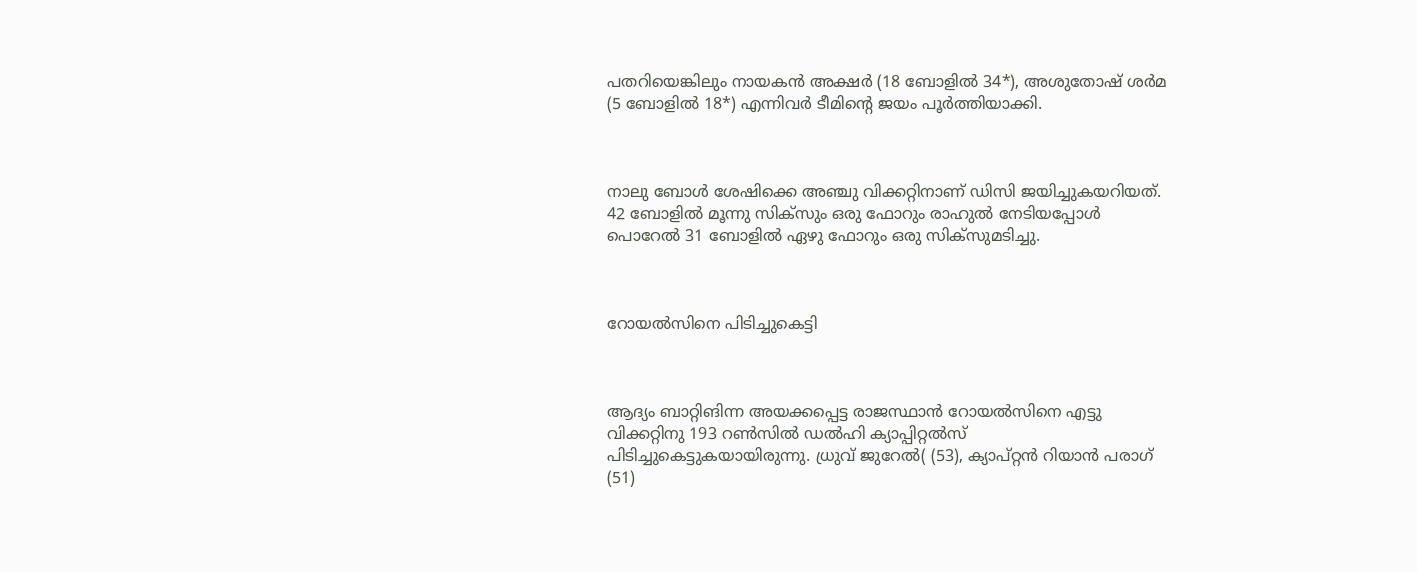പതറിയെങ്കിലും നായകന്‍ അക്ഷര്‍ (18 ബോളില്‍ 34*), അശുതോഷ് ശര്‍മ (5 ബോളില്‍ 18*) എന്നിവര്‍ ടീമിന്റെ ജയം പൂര്‍ത്തിയാക്കി.



നാലു ബോള്‍ ശേഷിക്കെ അഞ്ചു വിക്കറ്റിനാണ് ഡിസി ജയിച്ചുകയറിയത്. 42 ബോളില്‍ മൂന്നു സിക്‌സും ഒരു ഫോറും രാഹുല്‍ നേടിയപ്പോള്‍ പൊറേല്‍ 31 ബോളില്‍ ഏഴു ഫോറും ഒരു സിക്‌സുമടിച്ചു.



റോയല്‍സിനെ പിടിച്ചുകെട്ടി



ആദ്യം ബാറ്റിങിന്ന അയക്കപ്പെട്ട രാജസ്ഥാന്‍ റോയല്‍സിനെ എട്ടു വിക്കറ്റിനു 193 റണ്‍സില്‍ ഡല്‍ഹി ക്യാപ്പിറ്റല്‍സ് പിടിച്ചുകെട്ടുകയായിരുന്നു. ധ്രുവ് ജുറേല്‍( (53), ക്യാപ്റ്റന്‍ റിയാന്‍ പരാഗ് (51)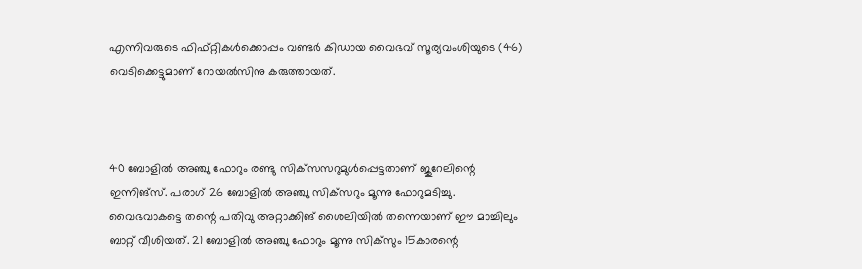എന്നിവരുടെ ഫിഫ്റ്റികള്‍ക്കൊപ്പം വണ്ടര്‍ കിഡായ വൈഭവ് സൂര്യവംശിയുടെ (46) വെടിക്കെട്ടുമാണ് റോയല്‍സിനു കരുത്തായത്.



40 ബോളില്‍ അഞ്ചു ഫോറും രണ്ടു സിക്‌സസറുമുള്‍പ്പെട്ടതാണ് ജുറേലിന്റെ ഇന്നിങ്‌സ്. പരാഗ് 26 ബോളില്‍ അഞ്ചു സിക്‌സറും മൂന്നു ഫോറുമടിച്ചു. വൈഭവാകട്ടെ തന്റെ പതിവു അറ്റാക്കിങ് ശൈലിയില്‍ തന്നെയാണ് ഈ മാച്ചിലും ബാറ്റ് വീശിയത്. 21 ബോളില്‍ അഞ്ചു ഫോറും മൂന്നു സിക്‌സും 15കാരന്റെ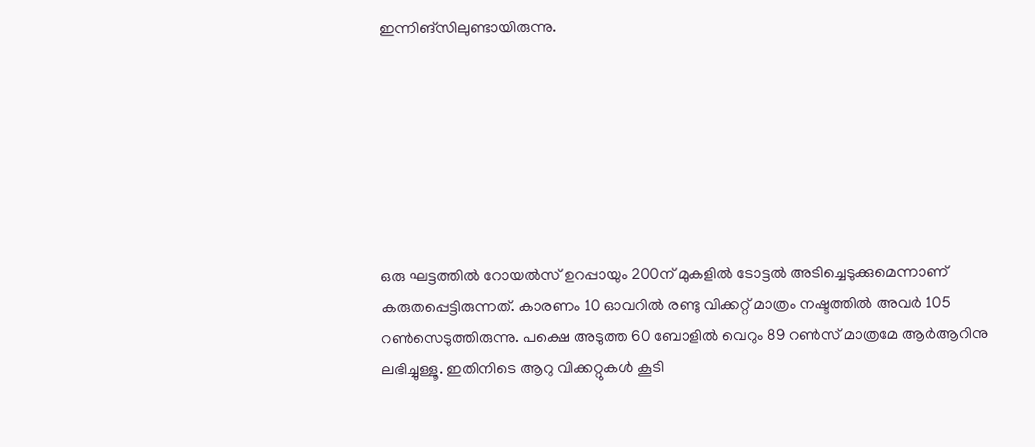ഇന്നിങ്‌സിലുണ്ടായിരുന്നു.







ഒരു ഘട്ടത്തില്‍ റോയല്‍സ് ഉറപ്പായും 200ന് മുകളില്‍ ടോട്ടല്‍ അടിച്ചെടുക്കുമെന്നാണ് കരുതപ്പെട്ടിരുന്നത്. കാരണം 10 ഓവറില്‍ രണ്ടു വിക്കറ്റ് മാത്രം നഷ്ടത്തില്‍ അവര്‍ 105 റണ്‍സെടുത്തിരുന്നു. പക്ഷെ അടുത്ത 60 ബോളില്‍ വെറും 89 റണ്‍സ് മാത്രമേ ആര്‍ആറിനു ലഭിച്ചുള്ളൂ. ഇതിനിടെ ആറു വിക്കറ്റുകള്‍ കൂടി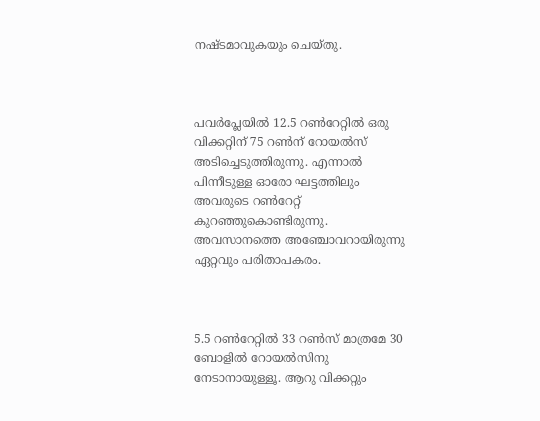നഷ്ടമാവുകയും ചെയ്തു.



പവര്‍പ്ലേയില്‍ 12.5 റണ്‍റേറ്റില്‍ ഒരു വിക്കറ്റിന് 75 റണ്‍ന് റോയല്‍സ് അടിച്ചെടുത്തിരുന്നു. എന്നാല്‍ പിന്നീടുള്ള ഓരോ ഘട്ടത്തിലും അവരുടെ റണ്‍റേറ്റ് കുറഞ്ഞുകൊണ്ടിരുന്നു. അവസാനത്തെ അഞ്ചോവറായിരുന്നു ഏറ്റവും പരിതാപകരം.



5.5 റണ്‍റേറ്റില്‍ 33 റണ്‍സ് മാത്രമേ 30 ബോളില്‍ റോയല്‍സിനു നേടാനായുള്ളൂ. ആറു വിക്കറ്റും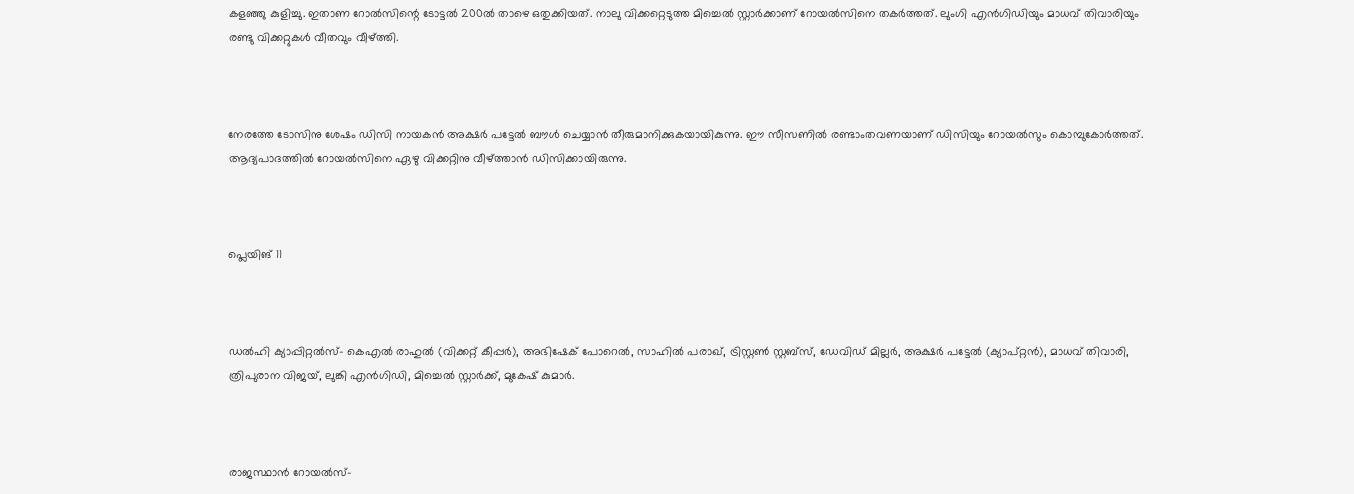കളഞ്ഞു കുളിച്ചു. ഇതാണ റോല്‍സിന്റെ ടോട്ടല്‍ 200ല്‍ താഴെ ഒതുക്കിയത്. നാലു വിക്കറ്റെടുത്ത മിച്ചെല്‍ സ്റ്റാര്‍ക്കാണ് റോയല്‍സിനെ തകര്‍ത്തത്. ലുംഗി എന്‍ഗിഡിയും മാധവ് തിവാരിയും രണ്ടു വിക്കറ്റുകള്‍ വീതവും വീഴ്ത്തി.



നേരത്തേ ടോസിനു ശേഷം ഡിസി നായകന്‍ അക്ഷര്‍ പട്ടേല്‍ ബൗള്‍ ചെയ്യാന്‍ തീരുമാനിക്കുകയായികുന്നു. ഈ സീസണില്‍ രണ്ടാംതവണയാണ് ഡിസിയും റോയല്‍സും കൊമ്പുകോര്‍ത്തത്. ആദ്യപാദത്തില്‍ റോയല്‍സിനെ ഏഴു വിക്കറ്റിനു വീഴ്ത്താന്‍ ഡിസിക്കായിരുന്നു.



പ്ലെയിങ് 11



ഡല്‍ഹി ക്യാപ്പിറ്റല്‍സ്- കെഎല്‍ രാഹുല്‍ (വിക്കറ്റ് കീപ്പര്‍), അഭിഷേക് പോറെല്‍, സാഹില്‍ പരാഖ്, ട്രിസ്റ്റണ്‍ സ്റ്റബ്‌സ്, ഡേവിഡ് മില്ലര്‍, അക്ഷര്‍ പട്ടേല്‍ (ക്യാപ്റ്റന്‍), മാധവ് തിവാരി, ത്രിപുരാന വിജയ്, ലുങ്കി എന്‍ഗിഡി, മിച്ചെല്‍ സ്റ്റാര്‍ക്ക്, മുകേഷ് കുമാര്‍.



രാജസ്ഥാന്‍ റോയല്‍സ്-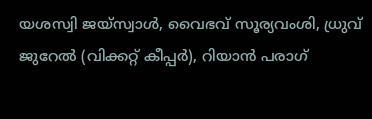യശസ്വി ജയ്സ്വാള്‍, വൈഭവ് സൂര്യവംശി, ധ്രുവ് ജുറേല്‍ (വിക്കറ്റ് കീപ്പര്‍), റിയാന്‍ പരാഗ്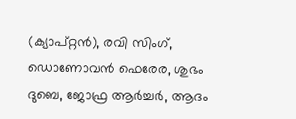(ക്യാപ്റ്റന്‍), രവി സിംഗ്, ഡൊണോവന്‍ ഫെരേര, ശുഭം ദുബെ, ജോഫ്ര ആര്‍ച്ചര്‍, ആദം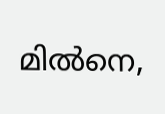മില്‍നെ,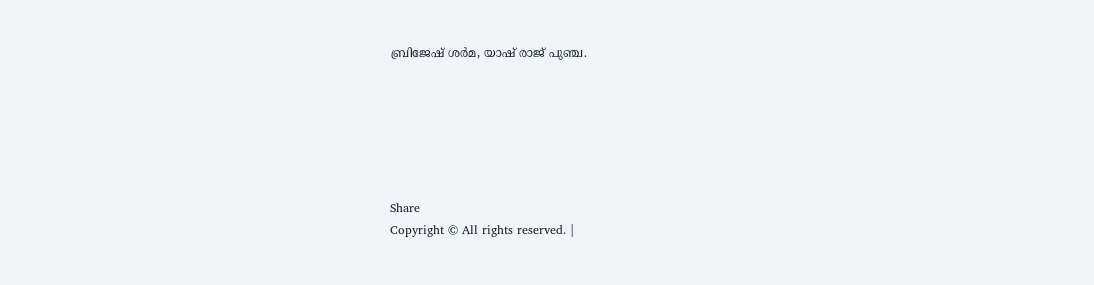ബ്രിജേഷ് ശര്‍മ, യാഷ് രാജ് പുഞ്ച.






Share
Copyright © All rights reserved. |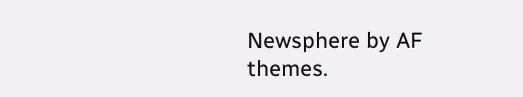Newsphere by AF themes.